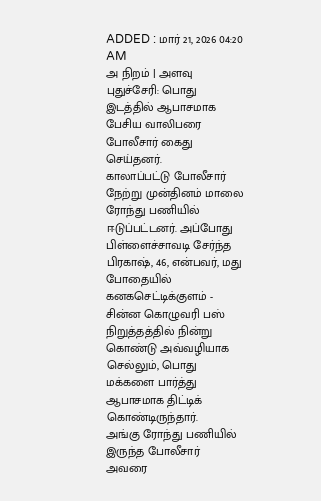ADDED : மார் 21, 2026 04:20 AM
அ நிறம் | அளவு
புதுச்சேரி: பொது இடத்தில் ஆபாசமாக பேசிய வாலிபரை போலீசார் கைது செய்தனர்.
காலாப்பட்டு போலீசார் நேற்று முன்தினம் மாலை ரோந்து பணியில் ஈடுப்பட்டனர். அப்போது பிள்ளைச்சாவடி சேர்ந்த பிரகாஷ், 46, என்பவர், மது போதையில் கனகசெட்டிக்குளம் - சின்ன கொழுவரி பஸ் நிறுத்தத்தில் நின்று கொண்டு அவ்வழியாக செல்லும், பொது மக்களை பார்த்து ஆபாசமாக திட்டிக் கொண்டிருந்தார்.
அங்கு ரோந்து பணியில் இருந்த போலீசார் அவரை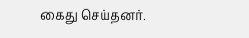கைது செய்தனர்.